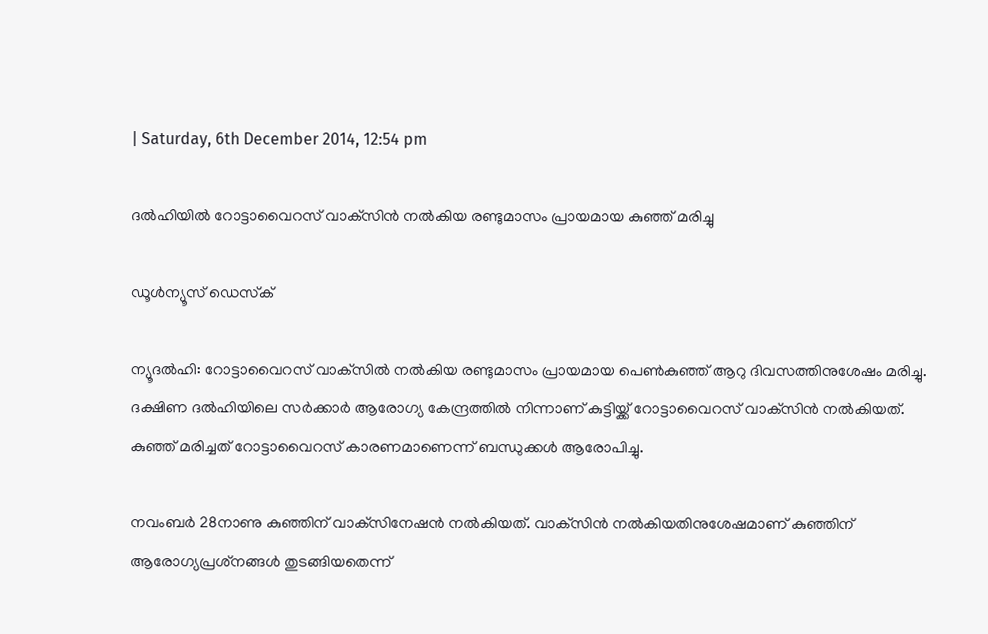| Saturday, 6th December 2014, 12:54 pm

ദല്‍ഹിയില്‍ റോട്ടാവൈറസ് വാക്‌സിന്‍ നല്‍കിയ രണ്ടുമാസം പ്രായമായ കുഞ്ഞ് മരിച്ചു

ഡൂള്‍ന്യൂസ് ഡെസ്‌ക്

ന്യൂദല്‍ഹി: റോട്ടാവൈറസ് വാക്‌സില്‍ നല്‍കിയ രണ്ടുമാസം പ്രായമായ പെണ്‍കുഞ്ഞ് ആറു ദിവസത്തിനുശേഷം മരിച്ചു. ദക്ഷിണ ദല്‍ഹിയിലെ സര്‍ക്കാര്‍ ആരോഗ്യ കേന്ദ്രത്തില്‍ നിന്നാണ് കുട്ടിയ്ക്ക് റോട്ടാവൈറസ് വാക്‌സിന്‍ നല്‍കിയത്. കുഞ്ഞ് മരിച്ചത് റോട്ടാവൈറസ് കാരണമാണെന്ന് ബന്ധുക്കള്‍ ആരോപിച്ചു.

നവംബര്‍ 28നാണു കുഞ്ഞിന് വാക്‌സിനേഷന്‍ നല്‍കിയത്. വാക്‌സിന്‍ നല്‍കിയതിനുശേഷമാണ് കുഞ്ഞിന് ആരോഗ്യപ്രശ്‌നങ്ങള്‍ തുടങ്ങിയതെന്ന്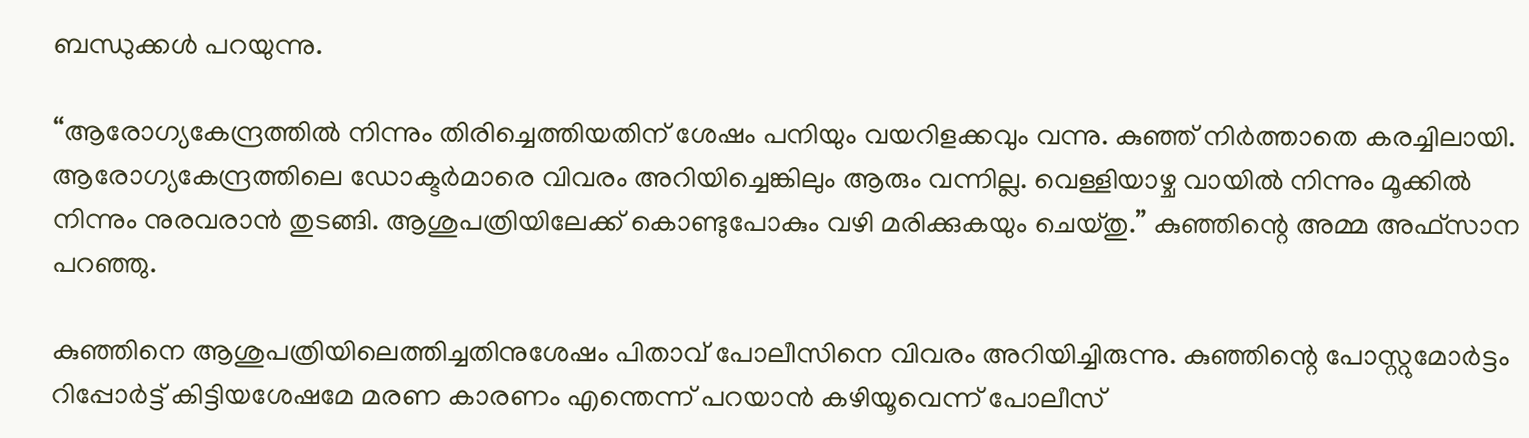ബന്ധുക്കള്‍ പറയുന്നു.

“ആരോഗ്യകേന്ദ്രത്തില്‍ നിന്നും തിരിച്ചെത്തിയതിന് ശേഷം പനിയും വയറിളക്കവും വന്നു. കുഞ്ഞ് നിര്‍ത്താതെ കരച്ചിലായി. ആരോഗ്യകേന്ദ്രത്തിലെ ഡോക്ടര്‍മാരെ വിവരം അറിയിച്ചെങ്കിലും ആരും വന്നില്ല. വെള്ളിയാഴ്ച വായില്‍ നിന്നും മൂക്കില്‍ നിന്നും നുരവരാന്‍ തുടങ്ങി. ആശുപത്രിയിലേക്ക് കൊണ്ടുപോകും വഴി മരിക്കുകയും ചെയ്തു.” കുഞ്ഞിന്റെ അമ്മ അഫ്‌സാന പറഞ്ഞു.

കുഞ്ഞിനെ ആശുപത്രിയിലെത്തിച്ചതിനുശേഷം പിതാവ് പോലീസിനെ വിവരം അറിയിച്ചിരുന്നു. കുഞ്ഞിന്റെ പോസ്റ്റുമോര്‍ട്ടം റിപ്പോര്‍ട്ട്‌ കിട്ടിയശേഷമേ മരണ കാരണം എന്തെന്ന് പറയാന്‍ കഴിയൂവെന്ന് പോലീസ്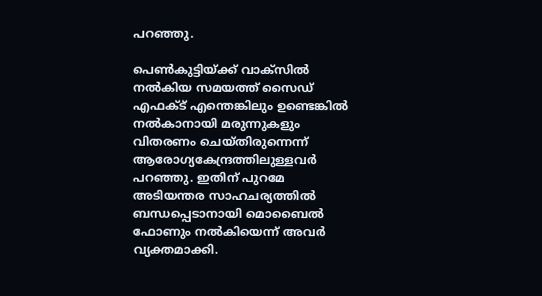പറഞ്ഞു.

പെണ്‍കുട്ടിയ്ക്ക് വാക്‌സില്‍ നല്‍കിയ സമയത്ത് സൈഡ് എഫക്ട് എന്തെങ്കിലും ഉണ്ടെങ്കില്‍ നല്‍കാനായി മരുന്നുകളും വിതരണം ചെയ്തിരുന്നെന്ന് ആരോഗ്യകേന്ദ്രത്തിലുള്ളവര്‍ പറഞ്ഞു. ഇതിന് പുറമേ അടിയന്തര സാഹചര്യത്തില്‍ ബന്ധപ്പെടാനായി മൊബൈല്‍ ഫോണും നല്‍കിയെന്ന് അവര്‍ വ്യക്തമാക്കി.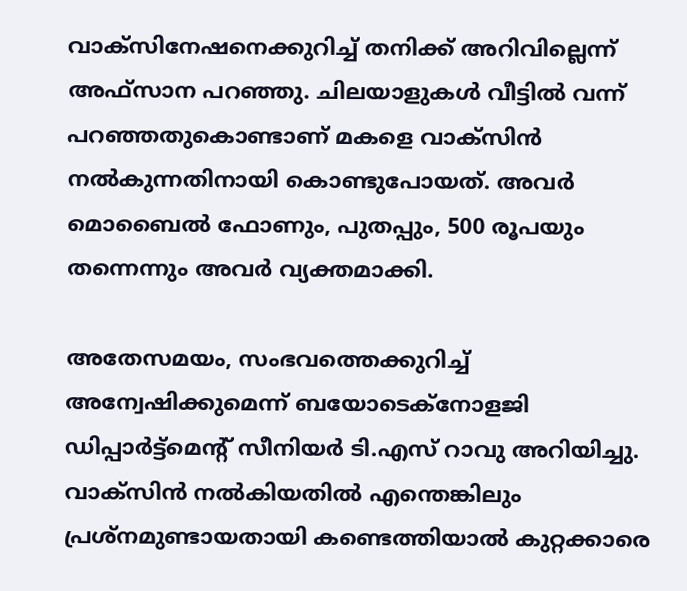വാക്‌സിനേഷനെക്കുറിച്ച് തനിക്ക് അറിവില്ലെന്ന് അഫ്‌സാന പറഞ്ഞു. ചിലയാളുകള്‍ വീട്ടില്‍ വന്ന് പറഞ്ഞതുകൊണ്ടാണ് മകളെ വാക്‌സിന്‍ നല്‍കുന്നതിനായി കൊണ്ടുപോയത്. അവര്‍ മൊബൈല്‍ ഫോണും, പുതപ്പും, 500 രൂപയും തന്നെന്നും അവര്‍ വ്യക്തമാക്കി.

അതേസമയം, സംഭവത്തെക്കുറിച്ച് അന്വേഷിക്കുമെന്ന് ബയോടെക്‌നോളജി ഡിപ്പാര്‍ട്ട്‌മെന്റ് സീനിയര്‍ ടി.എസ് റാവു അറിയിച്ചു. വാക്‌സിന്‍ നല്‍കിയതില്‍ എന്തെങ്കിലും പ്രശ്‌നമുണ്ടായതായി കണ്ടെത്തിയാല്‍ കുറ്റക്കാരെ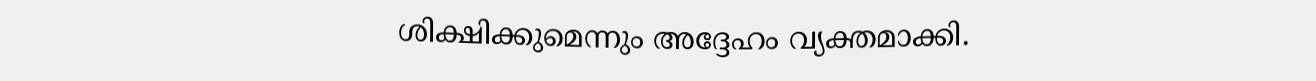ശിക്ഷിക്കുമെന്നും അദ്ദേഹം വ്യക്തമാക്കി.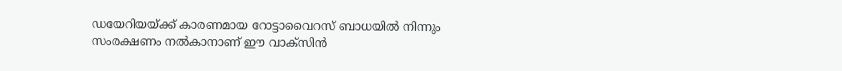ഡയേറിയയ്ക്ക് കാരണമായ റോട്ടാവൈറസ് ബാധയില്‍ നിന്നും സംരക്ഷണം നല്‍കാനാണ് ഈ വാക്‌സിന്‍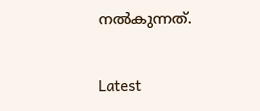നല്‍കുന്നത്.

Latest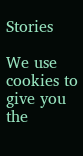Stories

We use cookies to give you the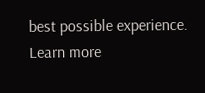best possible experience. Learn more